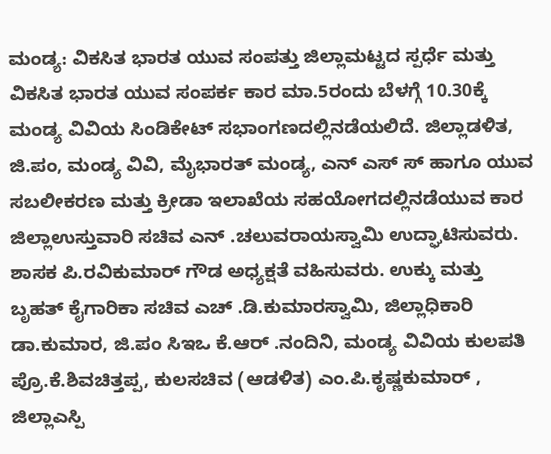ಮಂಡ್ಯ: ವಿಕಸಿತ ಭಾರತ ಯುವ ಸಂಪತ್ತು ಜಿಲ್ಲಾಮಟ್ಟದ ಸ್ಪರ್ಧೆ ಮತ್ತು ವಿಕಸಿತ ಭಾರತ ಯುವ ಸಂಪರ್ಕ ಕಾರ ಮಾ.5ರಂದು ಬೆಳಗ್ಗೆ 10.30ಕ್ಕೆ ಮಂಡ್ಯ ವಿವಿಯ ಸಿಂಡಿಕೇಟ್ ಸಭಾಂಗಣದಲ್ಲಿನಡೆಯಲಿದೆ. ಜಿಲ್ಲಾಡಳಿತ, ಜಿ.ಪಂ, ಮಂಡ್ಯ ವಿವಿ, ಮೈಭಾರತ್ ಮಂಡ್ಯ, ಎನ್ ಎಸ್ ಸ್ ಹಾಗೂ ಯುವ ಸಬಲೀಕರಣ ಮತ್ತು ಕ್ರೀಡಾ ಇಲಾಖೆಯ ಸಹಯೋಗದಲ್ಲಿನಡೆಯುವ ಕಾರ ಜಿಲ್ಲಾಉಸ್ತುವಾರಿ ಸಚಿವ ಎನ್ .ಚಲುವರಾಯಸ್ವಾಮಿ ಉದ್ಘಾಟಿಸುವರು. ಶಾಸಕ ಪಿ.ರವಿಕುಮಾರ್ ಗೌಡ ಅಧ್ಯಕ್ಷತೆ ವಹಿಸುವರು. ಉಕ್ಕು ಮತ್ತು ಬೃಹತ್ ಕೈಗಾರಿಕಾ ಸಚಿವ ಎಚ್ .ಡಿ.ಕುಮಾರಸ್ವಾಮಿ, ಜಿಲ್ಲಾಧಿಕಾರಿ ಡಾ.ಕುಮಾರ, ಜಿ.ಪಂ ಸಿಇಒ ಕೆ.ಆರ್ .ನಂದಿನಿ, ಮಂಡ್ಯ ವಿವಿಯ ಕುಲಪತಿ ಪ್ರೊ.ಕೆ.ಶಿವಚಿತ್ತಪ್ಪ, ಕುಲಸಚಿವ (ಆಡಳಿತ) ಎಂ.ಪಿ.ಕೃಷ್ಣಕುಮಾರ್ , ಜಿಲ್ಲಾಎಸ್ಪಿ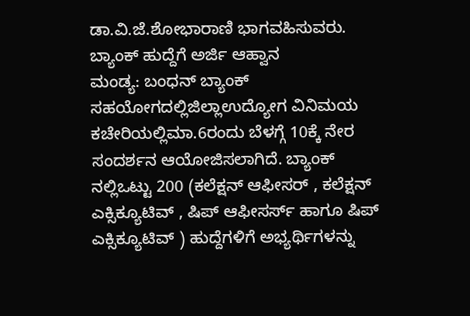ಡಾ.ವಿ.ಜೆ.ಶೋಭಾರಾಣಿ ಭಾಗವಹಿಸುವರು.
ಬ್ಯಾಂಕ್ ಹುದ್ದೆಗೆ ಅರ್ಜಿ ಆಹ್ವಾನ
ಮಂಡ್ಯ: ಬಂಧನ್ ಬ್ಯಾಂಕ್ ಸಹಯೋಗದಲ್ಲಿಜಿಲ್ಲಾಉದ್ಯೋಗ ವಿನಿಮಯ ಕಚೇರಿಯಲ್ಲಿಮಾ.6ರಂದು ಬೆಳಗ್ಗೆ 10ಕ್ಕೆ ನೇರ ಸಂದರ್ಶನ ಆಯೋಜಿಸಲಾಗಿದೆ. ಬ್ಯಾಂಕ್ ನಲ್ಲಿಒಟ್ಟು 200 (ಕಲೆಕ್ಷನ್ ಆಫೀಸರ್ , ಕಲೆಕ್ಷನ್ ಎಕ್ಸಿಕ್ಯೂಟಿವ್ , ಷಿಪ್ ಆಫೀಸರ್ಸ್ ಹಾಗೂ ಷಿಪ್ ಎಕ್ಸಿಕ್ಯೂಟಿವ್ ) ಹುದ್ದೆಗಳಿಗೆ ಅಭ್ಯರ್ಥಿಗಳನ್ನು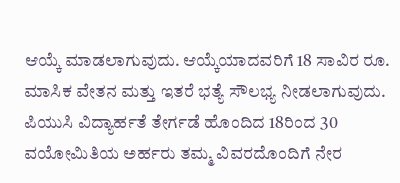ಆಯ್ಕೆ ಮಾಡಲಾಗುವುದು. ಆಯ್ಕೆಯಾದವರಿಗೆ 18 ಸಾವಿರ ರೂ. ಮಾಸಿಕ ವೇತನ ಮತ್ತು ಇತರೆ ಭತ್ಯೆ ಸೌಲಭ್ಯ ನೀಡಲಾಗುವುದು. ಪಿಯುಸಿ ವಿದ್ಯಾರ್ಹತೆ ತೇರ್ಗಡೆ ಹೊಂದಿದ 18ರಿಂದ 30 ವಯೋಮಿತಿಯ ಅರ್ಹರು ತಮ್ಮ ವಿವರದೊಂದಿಗೆ ನೇರ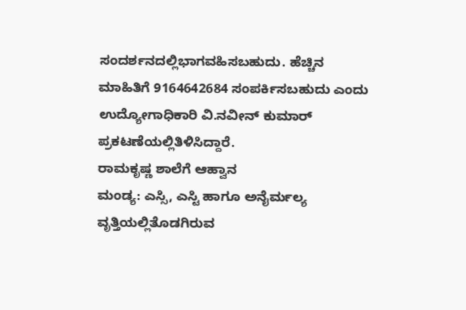ಸಂದರ್ಶನದಲ್ಲಿಭಾಗವಹಿಸಬಹುದು. ಹೆಚ್ಚಿನ ಮಾಹಿತಿಗೆ 9164642684 ಸಂಪರ್ಕಿಸಬಹುದು ಎಂದು ಉದ್ಯೋಗಾಧಿಕಾರಿ ವಿ.ನವೀನ್ ಕುಮಾರ್ ಪ್ರಕಟಣೆಯಲ್ಲಿತಿಳಿಸಿದ್ದಾರೆ.
ರಾಮಕೃಷ್ಣ ಶಾಲೆಗೆ ಆಹ್ವಾನ
ಮಂಡ್ಯ: ಎಸ್ಸಿ, ಎಸ್ಟಿ ಹಾಗೂ ಅನೈರ್ಮಲ್ಯ ವೃತ್ತಿಯಲ್ಲಿತೊಡಗಿರುವ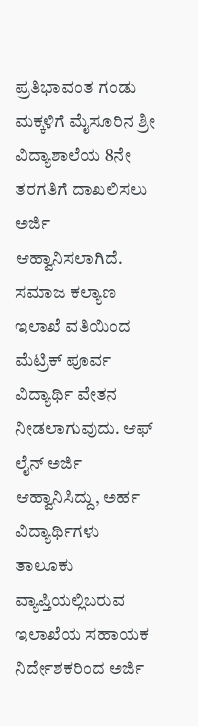ಪ್ರತಿಭಾವಂತ ಗಂಡು ಮಕ್ಕಳಿಗೆ ಮೈಸೂರಿನ ಶ್ರೀ ವಿದ್ಯಾಶಾಲೆಯ 8ನೇ ತರಗತಿಗೆ ದಾಖಲಿಸಲು ಅರ್ಜಿ ಆಹ್ವಾನಿಸಲಾಗಿದೆ. ಸಮಾಜ ಕಲ್ಯಾಣ ಇಲಾಖೆ ವತಿಯಿಂದ ಮೆಟ್ರಿಕ್ ಪೂರ್ವ ವಿದ್ಯಾರ್ಥಿ ವೇತನ ನೀಡಲಾಗುವುದು. ಆಫ್ ಲೈನ್ ಅರ್ಜಿ ಆಹ್ವಾನಿಸಿದ್ದು, ಅರ್ಹ ವಿದ್ಯಾರ್ಥಿಗಳು ತಾಲೂಕು ವ್ಯಾಪ್ತಿಯಲ್ಲಿಬರುವ ಇಲಾಖೆಯ ಸಹಾಯಕ ನಿರ್ದೇಶಕರಿಂದ ಅರ್ಜಿ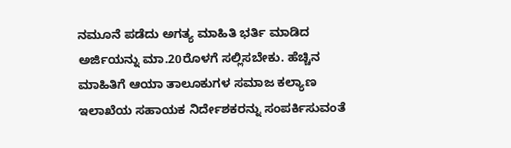ನಮೂನೆ ಪಡೆದು ಅಗತ್ಯ ಮಾಹಿತಿ ಭರ್ತಿ ಮಾಡಿದ ಅರ್ಜಿಯನ್ನು ಮಾ.20ರೊಳಗೆ ಸಲ್ಲಿಸಬೇಕು. ಹೆಚ್ಚಿನ ಮಾಹಿತಿಗೆ ಆಯಾ ತಾಲೂಕುಗಳ ಸಮಾಜ ಕಲ್ಯಾಣ ಇಲಾಖೆಯ ಸಹಾಯಕ ನಿರ್ದೇಶಕರನ್ನು ಸಂಪರ್ಕಿಸುವಂತೆ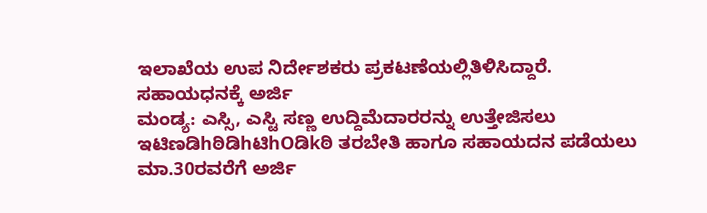ಇಲಾಖೆಯ ಉಪ ನಿರ್ದೇಶಕರು ಪ್ರಕಟಣೆಯಲ್ಲಿತಿಳಿಸಿದ್ದಾರೆ.
ಸಹಾಯಧನಕ್ಕೆ ಅರ್ಜಿ
ಮಂಡ್ಯ: ಎಸ್ಸಿ, ಎಸ್ಟಿ ಸಣ್ಣ ಉದ್ದಿಮೆದಾರರನ್ನು ಉತ್ತೇಜಿಸಲು ಇಟಿಣಡಿhಠಿಡಿhಟಿhOಡಿkಠಿ ತರಬೇತಿ ಹಾಗೂ ಸಹಾಯದನ ಪಡೆಯಲು ಮಾ.30ರವರೆಗೆ ಅರ್ಜಿ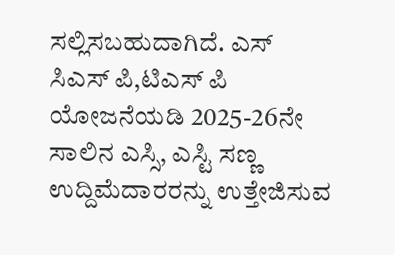ಸಲ್ಲಿಸಬಹುದಾಗಿದೆ. ಎಸ್ ಸಿಎಸ್ ಪಿ,ಟಿಎಸ್ ಪಿ ಯೋಜನೆಯಡಿ 2025-26ನೇ ಸಾಲಿನ ಎಸ್ಸಿ, ಎಸ್ಟಿ ಸಣ್ಣ ಉದ್ದಿಮೆದಾರರನ್ನು ಉತ್ತೇಜಿಸುವ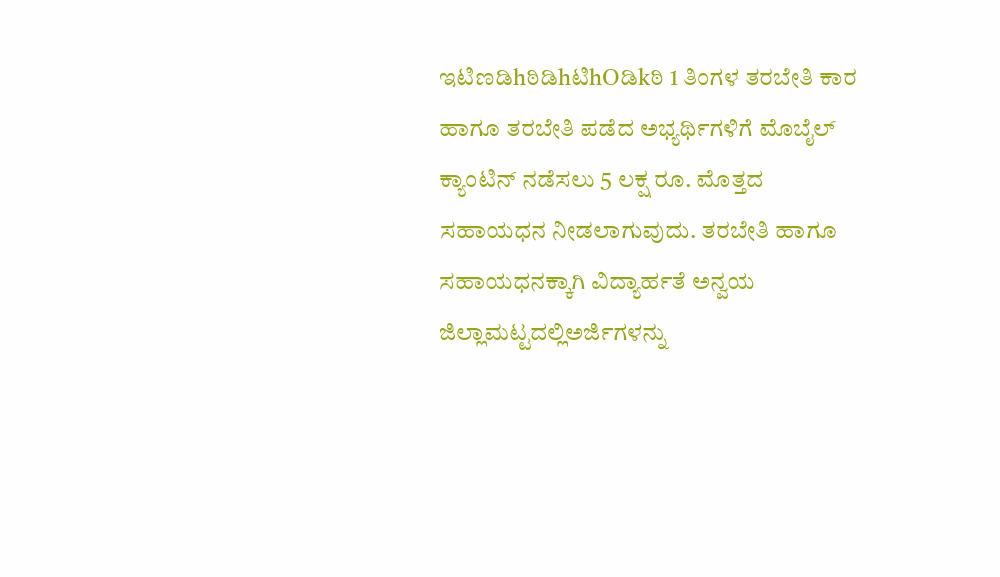ಇಟಿಣಡಿhಠಿಡಿhಟಿhOಡಿkಠಿ 1 ತಿಂಗಳ ತರಬೇತಿ ಕಾರ ಹಾಗೂ ತರಬೇತಿ ಪಡೆದ ಅಭ್ಯರ್ಥಿಗಳಿಗೆ ಮೊಬೈಲ್ ಕ್ಯಾಂಟಿನ್ ನಡೆಸಲು 5 ಲಕ್ಷ ರೂ. ಮೊತ್ತದ ಸಹಾಯಧನ ನೀಡಲಾಗುವುದು. ತರಬೇತಿ ಹಾಗೂ ಸಹಾಯಧನಕ್ಕಾಗಿ ವಿದ್ಯಾರ್ಹತೆ ಅನ್ವಯ ಜಿಲ್ಲಾಮಟ್ಟದಲ್ಲಿಅರ್ಜಿಗಳನ್ನು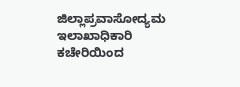ಜಿಲ್ಲಾಪ್ರವಾಸೋದ್ಯಮ ಇಲಾಖಾಧಿಕಾರಿ ಕಚೇರಿಯಿಂದ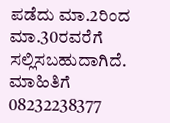ಪಡೆದು ಮಾ.2ರಿಂದ ಮಾ.30ರವರೆಗೆ ಸಲ್ಲಿಸಬಹುದಾಗಿದೆ. ಮಾಹಿತಿಗೆ 08232238377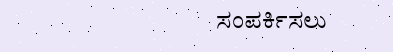ಸಂಪರ್ಕಿಸಲು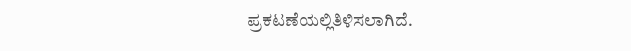ಪ್ರಕಟಣೆಯಲ್ಲಿತಿಳಿಸಲಾಗಿದೆ.